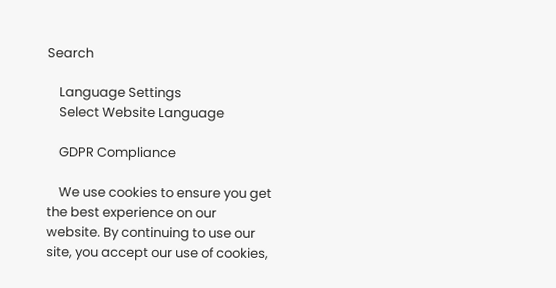Search

    Language Settings
    Select Website Language

    GDPR Compliance

    We use cookies to ensure you get the best experience on our website. By continuing to use our site, you accept our use of cookies,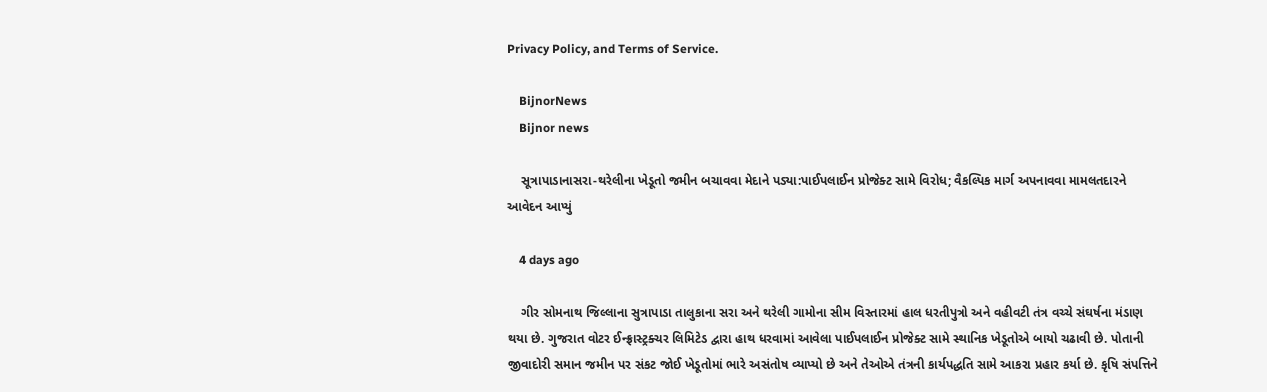Privacy Policy, and Terms of Service.

    BijnorNews
    Bijnor news

    સૂત્રાપાડાનાસરા-થરેલીના ખેડૂતો જમીન બચાવવા મેદાને પડ્યા:પાઈપલાઈન પ્રોજેક્ટ સામે વિરોધ; વૈકલ્પિક માર્ગ અપનાવવા મામલતદારને આવેદન આપ્યું

    4 days ago

    ગીર સોમનાથ જિલ્લાના સુત્રાપાડા તાલુકાના સરા અને થરેલી ગામોના સીમ વિસ્તારમાં હાલ ધરતીપુત્રો અને વહીવટી તંત્ર વચ્ચે સંઘર્ષના મંડાણ થયા છે. ગુજરાત વોટર ઈન્ફ્રાસ્ટ્રક્ચર લિમિટેડ દ્વારા હાથ ધરવામાં આવેલા પાઈપલાઈન પ્રોજેક્ટ સામે સ્થાનિક ખેડૂતોએ બાયો ચઢાવી છે. પોતાની જીવાદોરી સમાન જમીન પર સંકટ જોઈ ખેડૂતોમાં ભારે અસંતોષ વ્યાપ્યો છે અને તેઓએ તંત્રની કાર્યપદ્ધતિ સામે આકરા પ્રહાર કર્યા છે. કૃષિ સંપત્તિને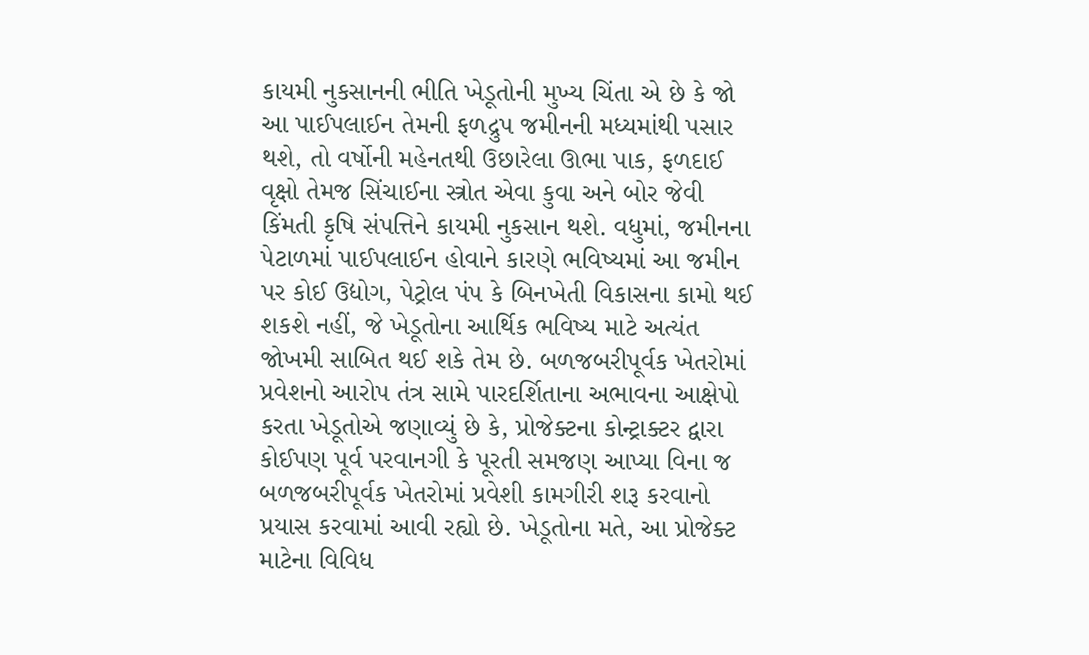કાયમી નુકસાનની ભીતિ ખેડૂતોની મુખ્ય ચિંતા એ છે કે જો આ પાઈપલાઈન તેમની ફળદ્રુપ જમીનની મધ્યમાંથી પસાર થશે, તો વર્ષોની મહેનતથી ઉછારેલા ઊભા પાક, ફળદાઈ વૃક્ષો તેમજ સિંચાઈના સ્ત્રોત એવા કુવા અને બોર જેવી કિંમતી કૃષિ સંપત્તિને કાયમી નુકસાન થશે. વધુમાં, જમીનના પેટાળમાં પાઈપલાઈન હોવાને કારણે ભવિષ્યમાં આ જમીન પર કોઈ ઉદ્યોગ, પેટ્રોલ પંપ કે બિનખેતી વિકાસના કામો થઈ શકશે નહીં, જે ખેડૂતોના આર્થિક ભવિષ્ય માટે અત્યંત જોખમી સાબિત થઈ શકે તેમ છે. બળજબરીપૂર્વક ખેતરોમાં પ્રવેશનો આરોપ તંત્ર સામે પારદર્શિતાના અભાવના આક્ષેપો કરતા ખેડૂતોએ જણાવ્યું છે કે, પ્રોજેક્ટના કોન્ટ્રાક્ટર દ્વારા કોઈપણ પૂર્વ પરવાનગી કે પૂરતી સમજણ આપ્યા વિના જ બળજબરીપૂર્વક ખેતરોમાં પ્રવેશી કામગીરી શરૂ કરવાનો પ્રયાસ કરવામાં આવી રહ્યો છે. ખેડૂતોના મતે, આ પ્રોજેક્ટ માટેના વિવિધ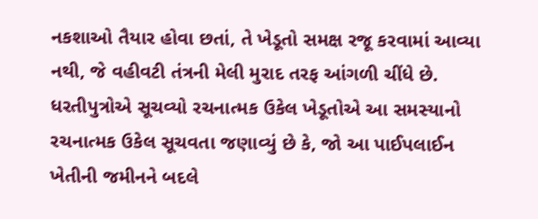નકશાઓ તૈયાર હોવા છતાં, તે ખેડૂતો સમક્ષ રજૂ કરવામાં આવ્યા નથી, જે વહીવટી તંત્રની મેલી મુરાદ તરફ આંગળી ચીંધે છે. ધરતીપુત્રોએ સૂચવ્યો રચનાત્મક ઉકેલ ખેડૂતોએ આ સમસ્યાનો રચનાત્મક ઉકેલ સૂચવતા જણાવ્યું છે કે, જો આ પાઈપલાઈન ખેતીની જમીનને બદલે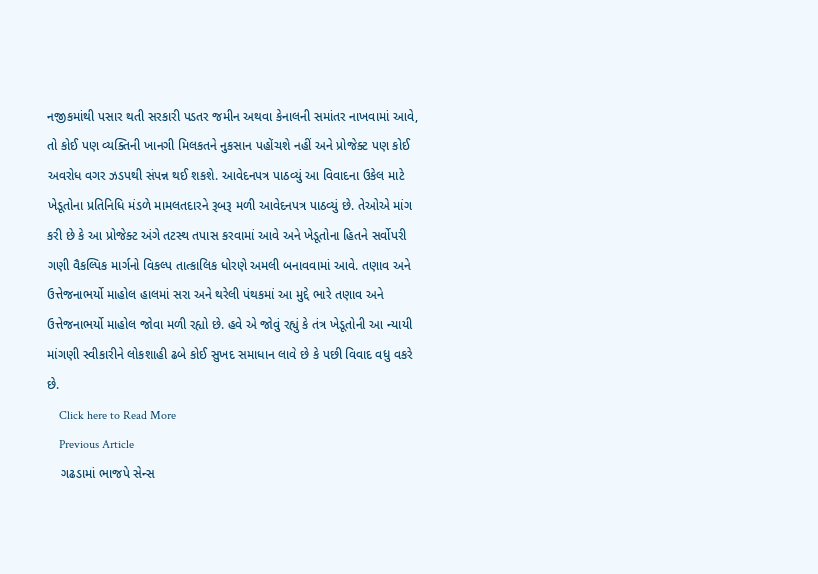નજીકમાંથી પસાર થતી સરકારી પડતર જમીન અથવા કેનાલની સમાંતર નાખવામાં આવે, તો કોઈ પણ વ્યક્તિની ખાનગી મિલકતને નુકસાન પહોંચશે નહીં અને પ્રોજેક્ટ પણ કોઈ અવરોધ વગર ઝડપથી સંપન્ન થઈ શકશે. આવેદનપત્ર પાઠવ્યું આ વિવાદના ઉકેલ માટે ખેડૂતોના પ્રતિનિધિ મંડળે મામલતદારને રૂબરૂ મળી આવેદનપત્ર પાઠવ્યું છે. તેઓએ માંગ કરી છે કે આ પ્રોજેક્ટ અંગે તટસ્થ તપાસ કરવામાં આવે અને ખેડૂતોના હિતને સર્વોપરી ગણી વૈકલ્પિક માર્ગનો વિકલ્પ તાત્કાલિક ધોરણે અમલી બનાવવામાં આવે. તણાવ અને ઉત્તેજનાભર્યો માહોલ હાલમાં સરા અને થરેલી પંથકમાં આ મુદ્દે ભારે તણાવ અને ઉત્તેજનાભર્યો માહોલ જોવા મળી રહ્યો છે. હવે એ જોવું રહ્યું કે તંત્ર ખેડૂતોની આ ન્યાયી માંગણી સ્વીકારીને લોકશાહી ઢબે કોઈ સુખદ સમાધાન લાવે છે કે પછી વિવાદ વધુ વકરે છે.
    Click here to Read More
    Previous Article
    ગઢડામાં ભાજપે સેન્સ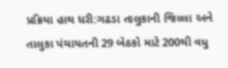પ્રક્રિયા હાથ ધરી:ગઢડા તાલુકાની જિલ્લા અને તાલુકા પંચાયતની 29 બેઠકો માટે 200થી વધુ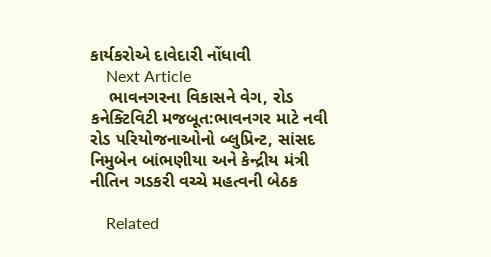કાર્યકરોએ દાવેદારી નોંધાવી
    Next Article
    ભાવનગરના વિકાસને વેગ, રોડ કનેક્ટિવિટી મજબૂત:ભાવનગર માટે નવી રોડ પરિયોજનાઓનો બ્લુપ્રિન્ટ, સાંસદ નિમુબેન બાંભણીયા અને કેન્દ્રીય મંત્રી નીતિન ગડકરી વચ્ચે મહત્વની બેઠક

    Related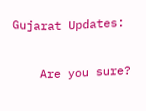Gujarat Updates:

    Are you sure?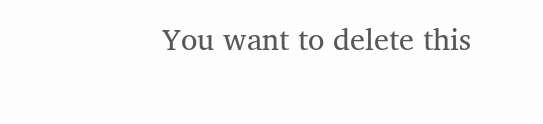You want to delete this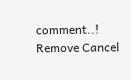comment..! Remove Cancel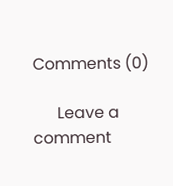Comments (0)

      Leave a comment